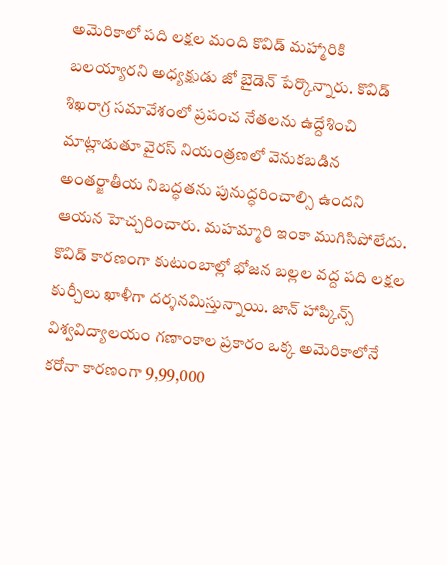అమెరికాలో పది లక్షల మంది కొవిడ్ మహ్మారికి బలయ్యారని అధ్యక్షుడు జో బైడెన్ పేర్కొన్నారు. కొవిడ్ శిఖరాగ్ర సమావేశంలో ప్రపంచ నేతలను ఉద్దేశించి మాట్లాడుతూ వైరస్ నియంత్రణలో వెనుకబడిన అంతర్జాతీయ నిబద్ధతను పునుద్ధరించాల్సి ఉందని ఆయన హెచ్చరించారు. మహమ్మారి ఇంకా ముగిసిపోలేదు. కొవిడ్ కారణంగా కుటుంబాల్లో భోజన బల్లల వద్ద పది లక్షల కుర్చీలు ఖాళీగా దర్శనమిస్తున్నాయి. జాన్ హాప్కిన్స్ విశ్వవిద్యాలయం గణాంకాల ప్రకారం ఒక్క అమెరికాలోనే కరోనా కారణంగా 9,99,000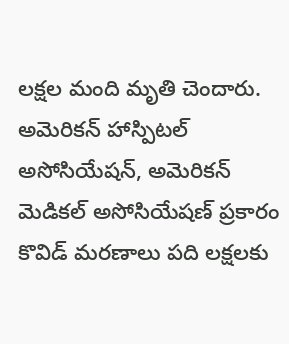లక్షల మంది మృతి చెందారు. అమెరికన్ హాస్పిటల్ అసోసియేషన్, అమెరికన్ మెడికల్ అసోసియేషణ్ ప్రకారం కొవిడ్ మరణాలు పది లక్షలకు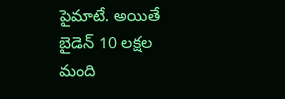పైమాటే. అయితే బైడెన్ 10 లక్షల మంది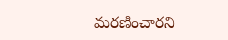మరణించారని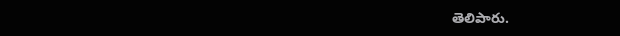తెలిపారు.